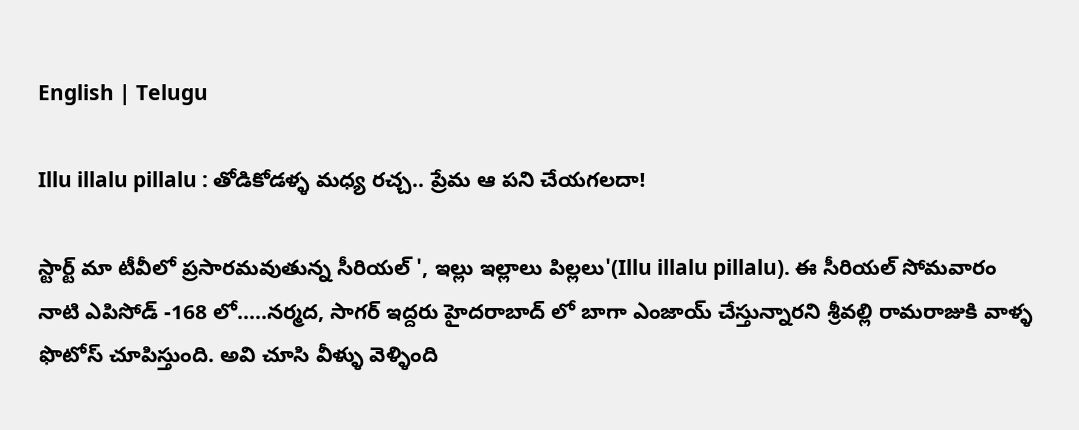English | Telugu

Illu illalu pillalu : తోడికోడళ్ళ మధ్య రచ్చ.. ప్రేమ ఆ పని చేయగలదా!

స్టార్ట్ మా టీవీలో ప్రసారమవుతున్న సీరియల్ ', ఇల్లు ఇల్లాలు పిల్లలు'(Illu illalu pillalu). ఈ సీరియల్ సోమవారం నాటి ఎపిసోడ్ -168 లో.....నర్మద, సాగర్ ఇద్దరు హైదరాబాద్ లో బాగా ఎంజాయ్ చేస్తున్నారని శ్రీవల్లి రామరాజుకి వాళ్ళ ఫొటోస్ చూపిస్తుంది. అవి చూసి వీళ్ళు వెళ్ళింది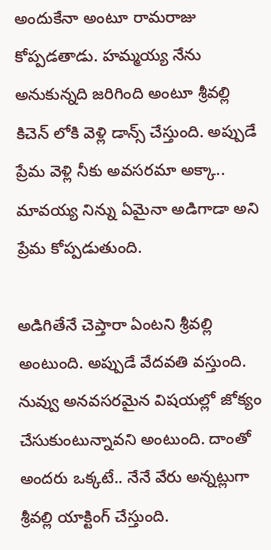అందుకేనా అంటూ రామరాజు కోప్పడతాడు. హమ్మయ్య నేను అనుకున్నది జరిగింది అంటూ శ్రీవల్లి కిచెన్ లోకి వెళ్లి డాన్స్ చేస్తుంది. అప్పుడే ప్రేమ వెళ్లి నీకు అవసరమా అక్కా.. మావయ్య నిన్ను ఏమైనా అడిగాడా అని ప్రేమ కోప్పడుతుంది.

అడిగితేనే చెప్తారా ఏంటని శ్రీవల్లి అంటుంది. అప్పుడే వేదవతి వస్తుంది. నువ్వు అనవసరమైన విషయల్లో జోక్యం చేసుకుంటున్నావని అంటుంది. దాంతో అందరు ఒక్కటే.. నేనే వేరు అన్నట్లుగా శ్రీవల్లి యాక్టింగ్ చేస్తుంది.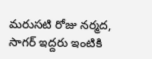మరుసటి రోజు నర్మద, సాగర్ ఇద్దరు ఇంటికి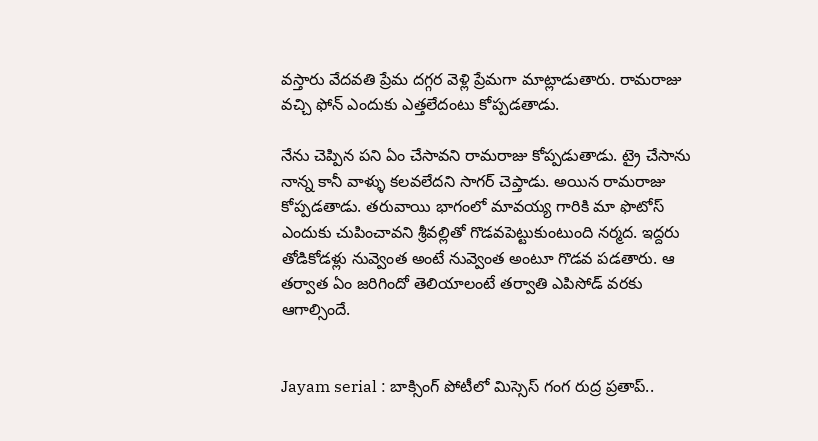వస్తారు వేదవతి ప్రేమ దగ్గర వెళ్లి ప్రేమగా మాట్లాడుతారు. రామరాజు వచ్చి ఫోన్ ఎందుకు ఎత్తలేదంటు కోప్పడతాడు.

నేను చెప్పిన పని ఏం చేసావని రామరాజు కోప్పడుతాడు. ట్రై చేసాను నాన్న కానీ వాళ్ళు కలవలేదని సాగర్ చెప్తాడు. అయిన రామరాజు కోప్పడతాడు. తరువాయి భాగంలో మావయ్య గారికి మా ఫొటోస్ ఎందుకు చుపించావని శ్రీవల్లితో గొడవపెట్టుకుంటుంది నర్మద. ఇద్దరు తోడికోడళ్లు నువ్వెంత అంటే నువ్వెంత అంటూ గొడవ పడతారు. ఆ తర్వాత ఏం జరిగిందో తెలియాలంటే తర్వాతి ఎపిసోడ్ వరకు ఆగాల్సిందే.


Jayam serial : బాక్సింగ్ పోటీలో మిస్సెస్ గంగ రుద్ర ప్రతాప్..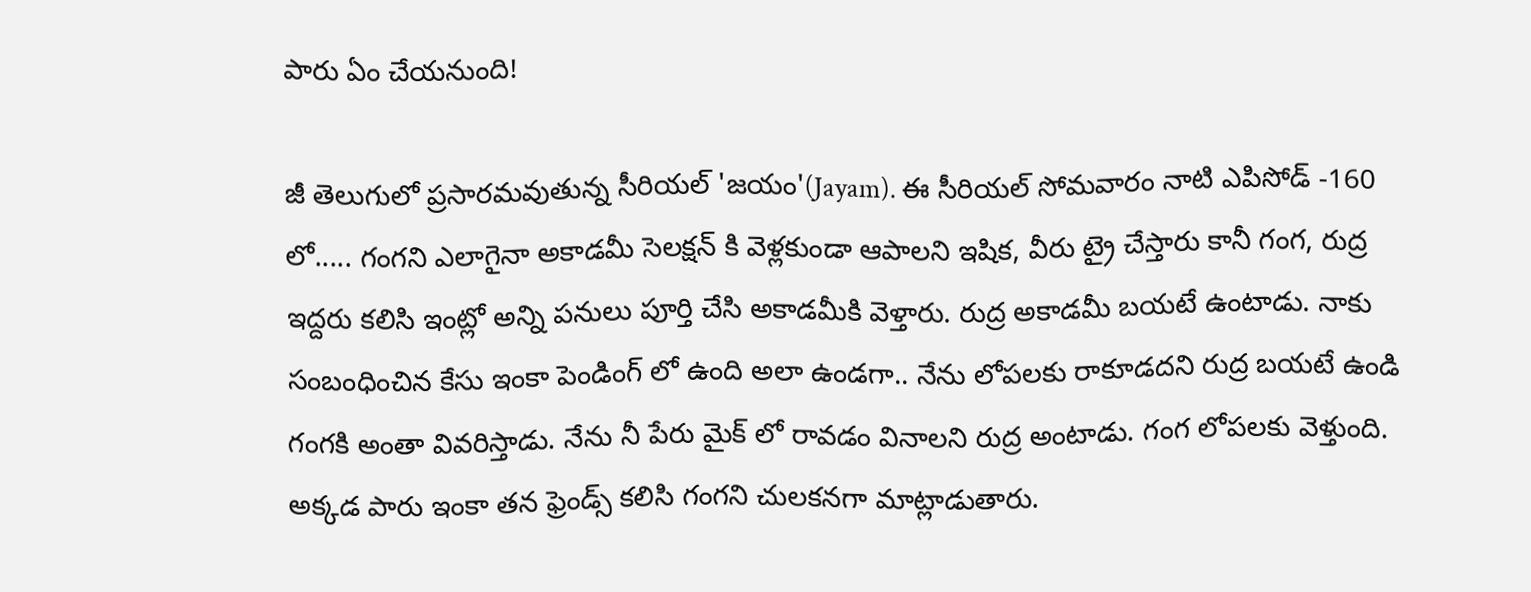పారు ఏం చేయనుంది!

జీ తెలుగులో ప్రసారమవుతున్న సీరియల్ 'జయం'(Jayam). ఈ సీరియల్ సోమవారం నాటి ఎపిసోడ్ -160 లో..... గంగని ఎలాగైనా అకాడమీ సెలక్షన్ కి వెళ్లకుండా ఆపాలని ఇషిక, వీరు ట్రై చేస్తారు కానీ గంగ, రుద్ర ఇద్దరు కలిసి ఇంట్లో అన్ని పనులు పూర్తి చేసి అకాడమీకి వెళ్తారు. రుద్ర అకాడమీ బయటే ఉంటాడు. నాకు సంబంధించిన కేసు ఇంకా పెండింగ్ లో ఉంది అలా ఉండగా.. నేను లోపలకు రాకూడదని రుద్ర బయటే ఉండి గంగకి అంతా వివరిస్తాడు. నేను నీ పేరు మైక్ లో రావడం వినాలని రుద్ర అంటాడు. గంగ లోపలకు వెళ్తుంది. అక్కడ పారు ఇంకా తన ఫ్రెండ్స్ కలిసి గంగని చులకనగా మాట్లాడుతారు.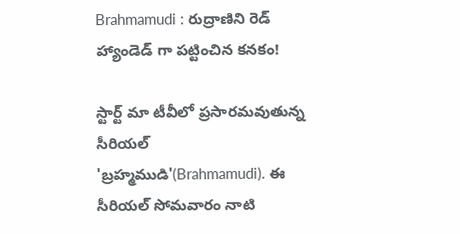Brahmamudi : రుద్రాణిని రెడ్ హ్యాండెడ్ గా పట్టించిన కనకం!

స్టార్ట్ మా టీవీలో ప్రసారమవుతున్న సీరియల్ 'బ్రహ్మముడి'(Brahmamudi). ఈ సీరియల్ సోమవారం నాటి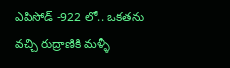ఎపిసోడ్ -922 లో.. ఒకతను వచ్చి రుద్రాణికి మళ్ళీ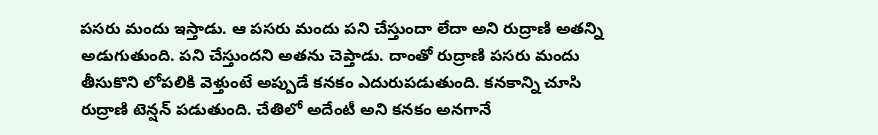పసరు మందు ఇస్తాడు. ఆ పసరు మందు పని చేస్తుందా లేదా అని రుద్రాణి అతన్ని అడుగుతుంది. పని చేస్తుందని అతను చెప్తాడు. దాంతో రుద్రాణి పసరు మందు తీసుకొని లోపలికి వెళ్తుంటే అప్పుడే కనకం ఎదురుపడుతుంది. కనకాన్ని చూసి రుద్రాణి టెన్షన్ పడుతుంది. చేతిలో అదేంటీ అని కనకం అనగానే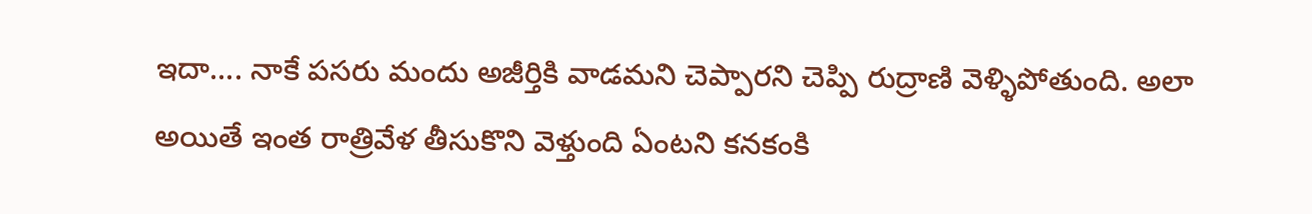ఇదా.... నాకే పసరు మందు అజీర్తికి వాడమని చెప్పారని చెప్పి రుద్రాణి వెళ్ళిపోతుంది. అలా అయితే ఇంత రాత్రివేళ తీసుకొని వెళ్తుంది ఏంటని కనకంకి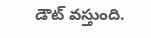డౌట్ వస్తుంది.